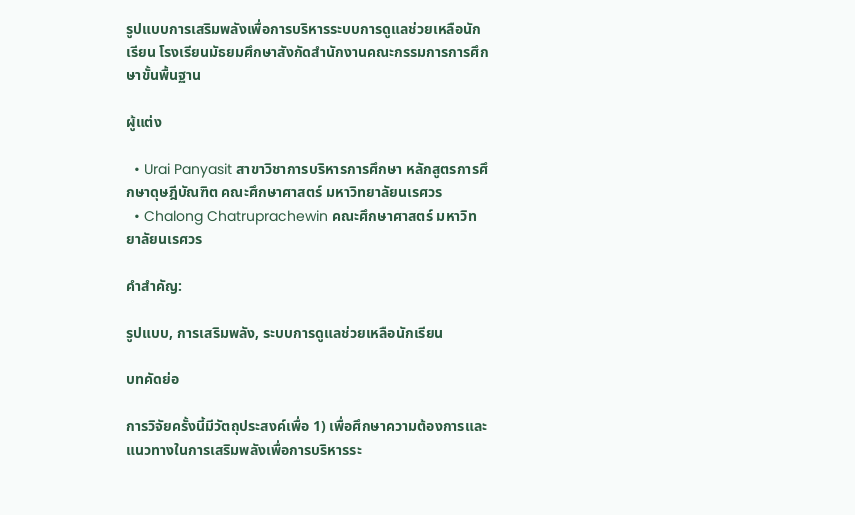รูปแบบการเสริมพลังเพื่อการบริหารระบบการดูแลช่วยเหลือนักเรียน โรงเรียนมัธยมศึกษาสังกัดสำนักงานคณะกรรมการการศึกษาขั้นพื้นฐาน

ผู้แต่ง

  • Urai Panyasit สาขาวิชาการบริหารการศึกษา หลักสูตรการศึกษาดุษฎีบัณฑิต คณะศึกษาศาสตร์ มหาวิทยาลัยนเรศวร
  • Chalong Chatruprachewin คณะศึกษาศาสตร์ มหาวิทยาลัยนเรศวร

คำสำคัญ:

รูปแบบ, การเสริมพลัง, ระบบการดูแลช่วยเหลือนักเรียน

บทคัดย่อ

การวิจัยครั้งนี้มีวัตถุประสงค์เพื่อ 1) เพื่อศึกษาความต้องการและแนวทางในการเสริมพลังเพื่อการบริหารระ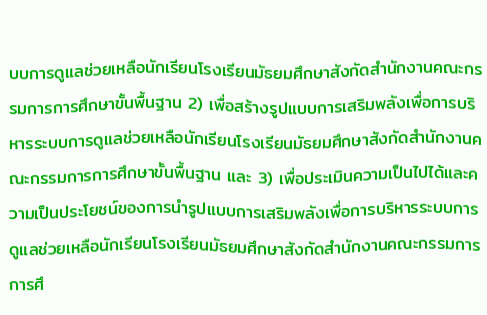บบการดูแลช่วยเหลือนักเรียนโรงเรียนมัธยมศึกษาสังกัดสำนักงานคณะกรรมการการศึกษาขั้นพื้นฐาน 2) เพื่อสร้างรูปแบบการเสริมพลังเพื่อการบริหารระบบการดูแลช่วยเหลือนักเรียนโรงเรียนมัธยมศึกษาสังกัดสำนักงานคณะกรรมการการศึกษาขั้นพื้นฐาน และ 3) เพื่อประเมินความเป็นไปได้และความเป็นประโยชน์ของการนำรูปแบบการเสริมพลังเพื่อการบริหารระบบการดูแลช่วยเหลือนักเรียนโรงเรียนมัธยมศึกษาสังกัดสำนักงานคณะกรรมการการศึ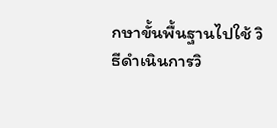กษาขั้นพื้นฐานไปใช้ วิธีดำเนินการวิ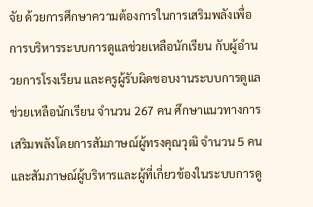จัย ด้วยการศึกษาความต้องการในการเสริมพลังเพื่อการบริหารระบบการดูแลช่วยเหลือนักเรียน กับผู้อำนวยการโรงเรียน และครูผู้รับผิดชอบงานระบบการดูแลช่วยเหลือนักเรียน จำนวน 267 คน ศึกษาแนวทางการเสริมพลังโดยการสัมภาษณ์ผู้ทรงคุณวุฒิ จำนวน 5 คน และสัมภาษณ์ผู้บริหารและผู้ที่เกี่ยวข้องในระบบการดู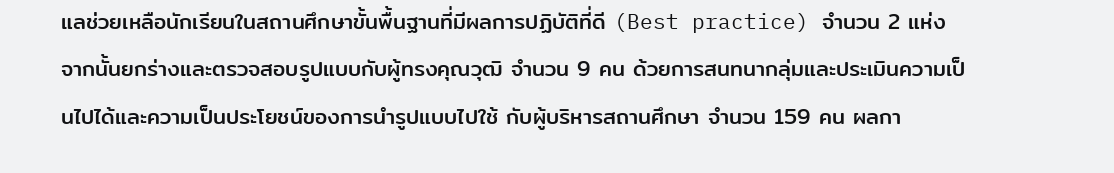แลช่วยเหลือนักเรียนในสถานศึกษาขั้นพื้นฐานที่มีผลการปฏิบัติที่ดี (Best practice) จำนวน 2 แห่ง จากนั้นยกร่างและตรวจสอบรูปแบบกับผู้ทรงคุณวุฒิ จำนวน 9 คน ด้วยการสนทนากลุ่มและประเมินความเป็นไปได้และความเป็นประโยชน์ของการนำรูปแบบไปใช้ กับผู้บริหารสถานศึกษา จำนวน 159 คน ผลกา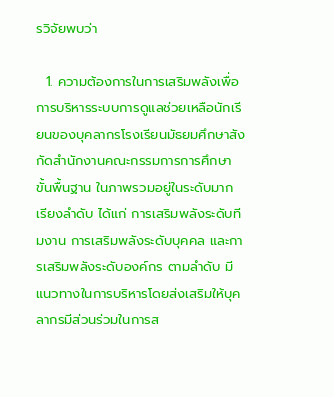รวิจัยพบว่า

  1. ความต้องการในการเสริมพลังเพื่อการบริหารระบบการดูแลช่วยเหลือนักเรียนของบุคลากรโรงเรียนมัธยมศึกษาสังกัดสำนักงานคณะกรรมการการศึกษาขั้นพื้นฐาน ในภาพรวมอยู่ในระดับมาก เรียงลำดับ ได้แก่ การเสริมพลังระดับทีมงาน การเสริมพลังระดับบุคคล และการเสริมพลังระดับองค์กร ตามลำดับ มีแนวทางในการบริหารโดยส่งเสริมให้บุคลากรมีส่วนร่วมในการส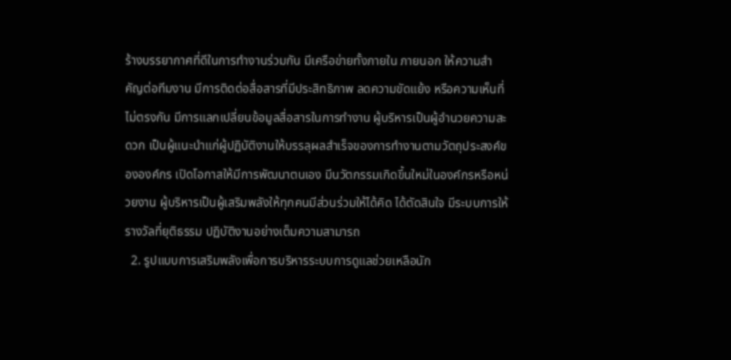ร้างบรรยากาศที่ดีในการทำงานร่วมกัน มีเครือข่ายทั้งภายใน ภายนอก ให้ความสำคัญต่อทีมงาน มีการติดต่อสื่อสารที่มีประสิทธิภาพ ลดความขัดแย้ง หรือความเห็นที่ไม่ตรงกัน มีการแลกเปลี่ยนข้อมูลสื่อสารในการทำงาน ผู้บริหารเป็นผู้อำนวยความสะดวก เป็นผู้แนะนำแก่ผู้ปฏิบัติงานให้บรรลุผลสำเร็จของการทำงานตามวัตถุประสงค์ขององค์กร เปิดโอกาสให้มีการพัฒนาตนเอง มีนวัตกรรมเกิดขึ้นใหม่ในองค์กรหรือหน่วยงาน ผู้บริหารเป็นผู้เสริมพลังให้ทุกคนมีส่วนร่วมให้ได้คิด ได้ตัดสินใจ มีระบบการให้รางวัลที่ยุติธรรม ปฏิบัติงานอย่างเต็มความสามารถ
  2. รูปแบบการเสริมพลังเพื่อการบริหารระบบการดูแลช่วยเหลือนัก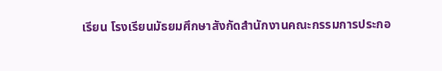เรียน โรงเรียนมัธยมศึกษาสังกัดสำนักงานคณะกรรมการประกอ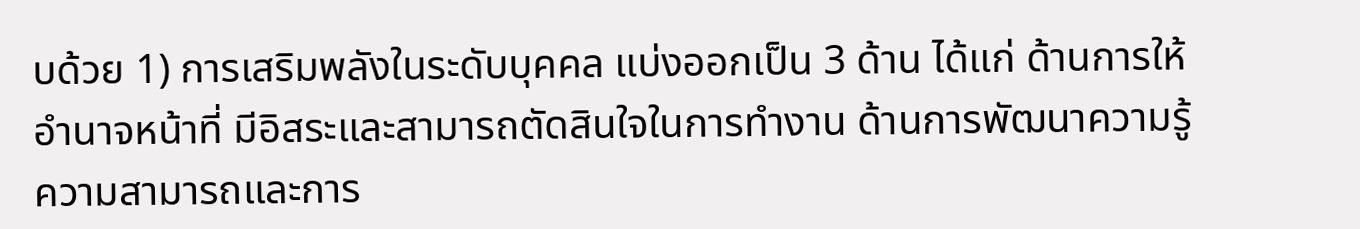บด้วย 1) การเสริมพลังในระดับบุคคล แบ่งออกเป็น 3 ด้าน ได้แก่ ด้านการให้อำนาจหน้าที่ มีอิสระและสามารถตัดสินใจในการทำงาน ด้านการพัฒนาความรู้ ความสามารถและการ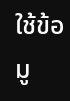ใช้ข้อมู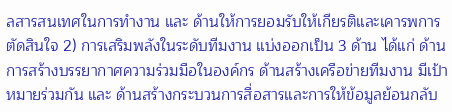ลสารสนเทศในการทำงาน และ ด้านให้การยอมรับให้เกียรติและเคารพการตัดสินใจ 2) การเสริมพลังในระดับทีมงาน แบ่งออกเป็น 3 ด้าน ได้แก่ ด้านการสร้างบรรยากาศความร่วมมือในองค์กร ด้านสร้างเครือข่ายทีมงาน มีเป้าหมายร่วมกัน และ ด้านสร้างกระบวนการสื่อสารและการให้ข้อมูลย้อนกลับ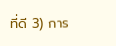ที่ดี 3) การ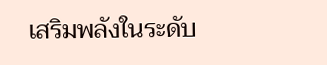เสริมพลังในระดับ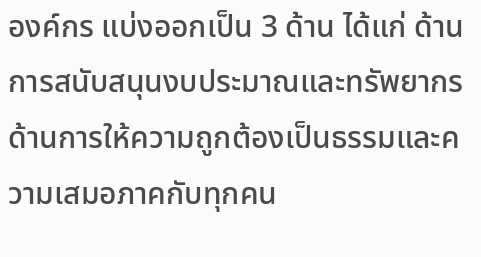องค์กร แบ่งออกเป็น 3 ด้าน ได้แก่ ด้านการสนับสนุนงบประมาณและทรัพยากร ด้านการให้ความถูกต้องเป็นธรรมและความเสมอภาคกับทุกคน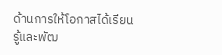ด้านการให้โอกาสได้เรียนรู้และพัฒ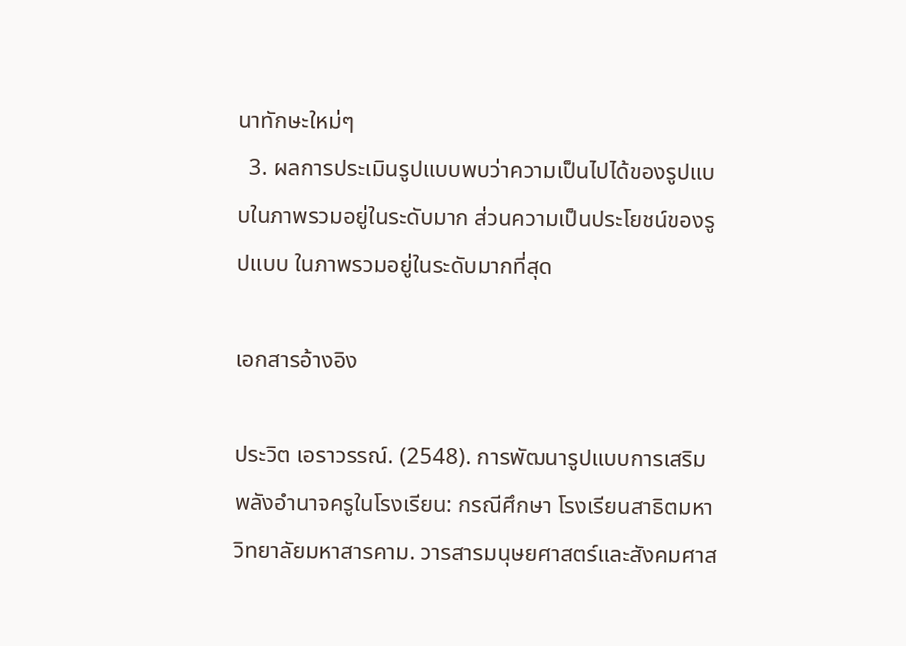นาทักษะใหม่ๆ
  3. ผลการประเมินรูปแบบพบว่าความเป็นไปได้ของรูปแบบในภาพรวมอยู่ในระดับมาก ส่วนความเป็นประโยชน์ของรูปแบบ ในภาพรวมอยู่ในระดับมากที่สุด

เอกสารอ้างอิง

ประวิต เอราวรรณ์. (2548). การพัฒนารูปแบบการเสริมพลังอำนาจครูในโรงเรียน: กรณีศึกษา โรงเรียนสาธิตมหาวิทยาลัยมหาสารคาม. วารสารมนุษยศาสตร์และสังคมศาส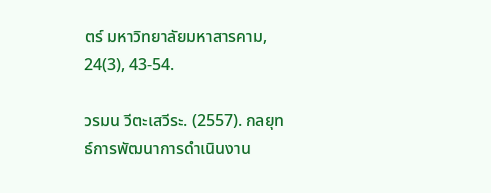ตร์ มหาวิทยาลัยมหาสารคาม, 24(3), 43-54.

วรมน วีตะเสวีระ. (2557). กลยุทธ์การพัฒนาการดำเนินงาน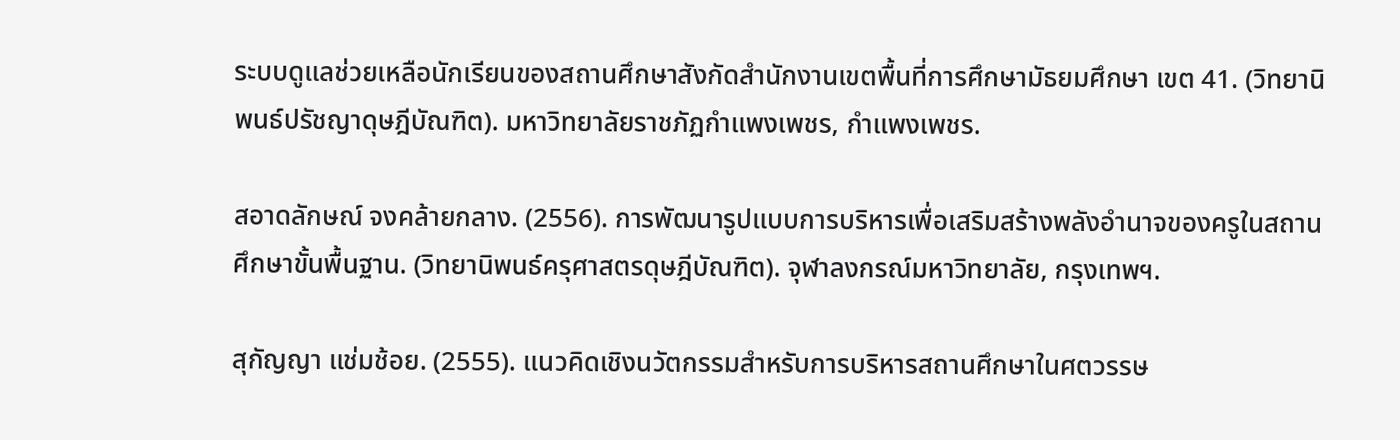ระบบดูแลช่วยเหลือนักเรียนของสถานศึกษาสังกัดสำนักงานเขตพื้นที่การศึกษามัธยมศึกษา เขต 41. (วิทยานิพนธ์ปรัชญาดุษฎีบัณฑิต). มหาวิทยาลัยราชภัฏกำแพงเพชร, กำแพงเพชร.

สอาดลักษณ์ จงคล้ายกลาง. (2556). การพัฒนารูปแบบการบริหารเพื่อเสริมสร้างพลังอำนาจของครูในสถานศึกษาขั้นพื้นฐาน. (วิทยานิพนธ์ครุศาสตรดุษฎีบัณฑิต). จุฬาลงกรณ์มหาวิทยาลัย, กรุงเทพฯ.

สุกัญญา แช่มช้อย. (2555). แนวคิดเชิงนวัตกรรมสำหรับการบริหารสถานศึกษาในศตวรรษ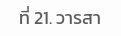ที่ 21. วารสา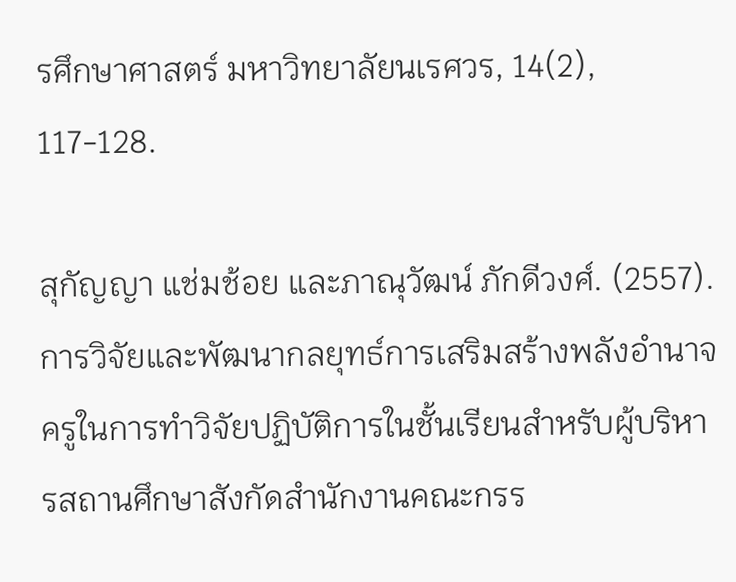รศึกษาศาสตร์ มหาวิทยาลัยนเรศวร, 14(2), 117-128.

สุกัญญา แช่มช้อย และภาณุวัฒน์ ภักดีวงศ์. (2557). การวิจัยและพัฒนากลยุทธ์การเสริมสร้างพลังอำนาจครูในการทำวิจัยปฏิบัติการในชั้นเรียนสำหรับผู้บริหารสถานศึกษาสังกัดสำนักงานคณะกรร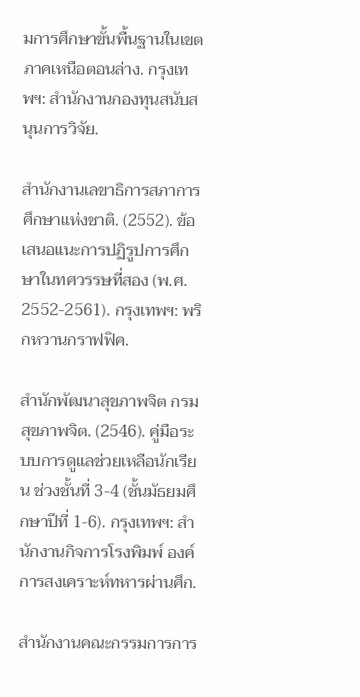มการศึกษาขั้นพื้นฐานในเขตภาคเหนือตอนล่าง. กรุงเทพฯ: สำนักงานกองทุนสนับสนุนการวิจัย.

สำนักงานเลขาธิการสภาการศึกษาแห่งชาติ. (2552). ข้อเสนอแนะการปฏิรูปการศึกษาในทศวรรษที่สอง (พ.ศ. 2552-2561). กรุงเทพฯ: พริกหวานกราฟฟิค.

สำนักพัฒนาสุขภาพจิต กรมสุขภาพจิต. (2546). คู่มือระบบการดูแลช่วยเหลือนักเรียน ช่วงชั้นที่ 3-4 (ชั้นมัธยมศึกษาปีที่ 1-6). กรุงเทพฯ: สำนักงานกิจการโรงพิมพ์ องค์การสงเคราะห์ทหารผ่านศึก.

สำนักงานคณะกรรมการการ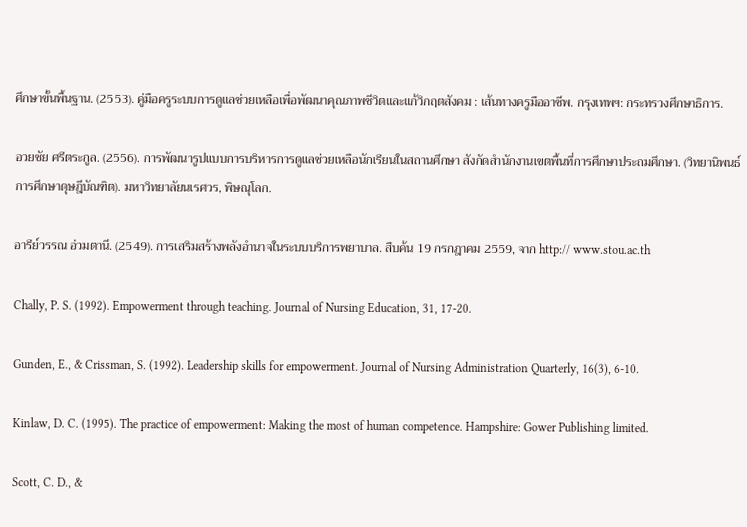ศึกษาขั้นพื้นฐาน. (2553). คู่มือครูระบบการดูแลช่วยเหลือเพื่อพัฒนาคุณภาพชีวิตและแก้วิกฤตสังคม : เส้นทางครูมืออาชีพ. กรุงเทพฯ: กระทรวงศึกษาธิการ.

อวยชัย ศรีตระกูล. (2556). การพัฒนารูปแบบการบริหารการดูแลช่วยเหลือนักเรียนในสถานศึกษา สังกัดสำนักงานเขตพื้นที่การศึกษาประถมศึกษา. (วิทยานิพนธ์การศึกษาดุษฎีบัณฑิต). มหาวิทยาลัยนเรศวร, พิษณุโลก.

อารีย์วรรณ อ่วมตานี. (2549). การเสริมสร้างพลังอำนาจในระบบบริการพยาบาล. สืบค้น 19 กรกฎาคม 2559, จาก http:// www.stou.ac.th

Chally, P. S. (1992). Empowerment through teaching. Journal of Nursing Education, 31, 17-20.

Gunden, E., & Crissman, S. (1992). Leadership skills for empowerment. Journal of Nursing Administration Quarterly, 16(3), 6-10.

Kinlaw, D. C. (1995). The practice of empowerment: Making the most of human competence. Hampshire: Gower Publishing limited.

Scott, C. D., &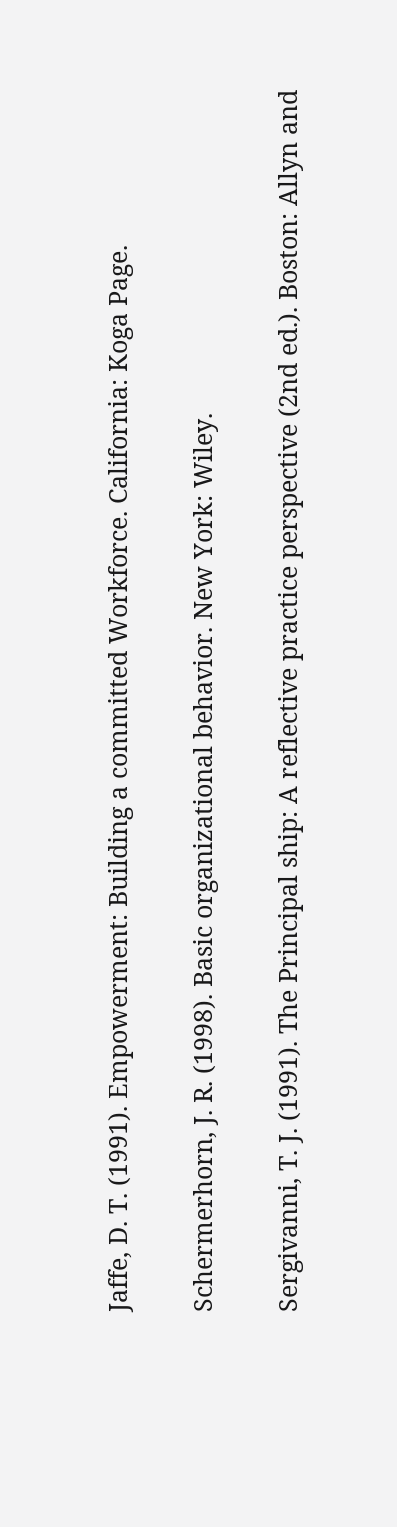Jaffe, D. T. (1991). Empowerment: Building a committed Workforce. California: Koga Page.

Schermerhorn, J. R. (1998). Basic organizational behavior. New York: Wiley.

Sergivanni, T. J. (1991). The Principal ship: A reflective practice perspective (2nd ed.). Boston: Allyn and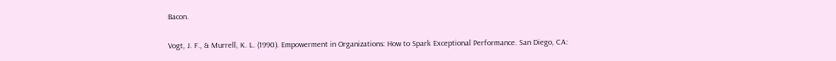Bacon.

Vogt, J. F., & Murrell, K. L. (1990). Empowerment in Organizations: How to Spark Exceptional Performance. San Diego, CA: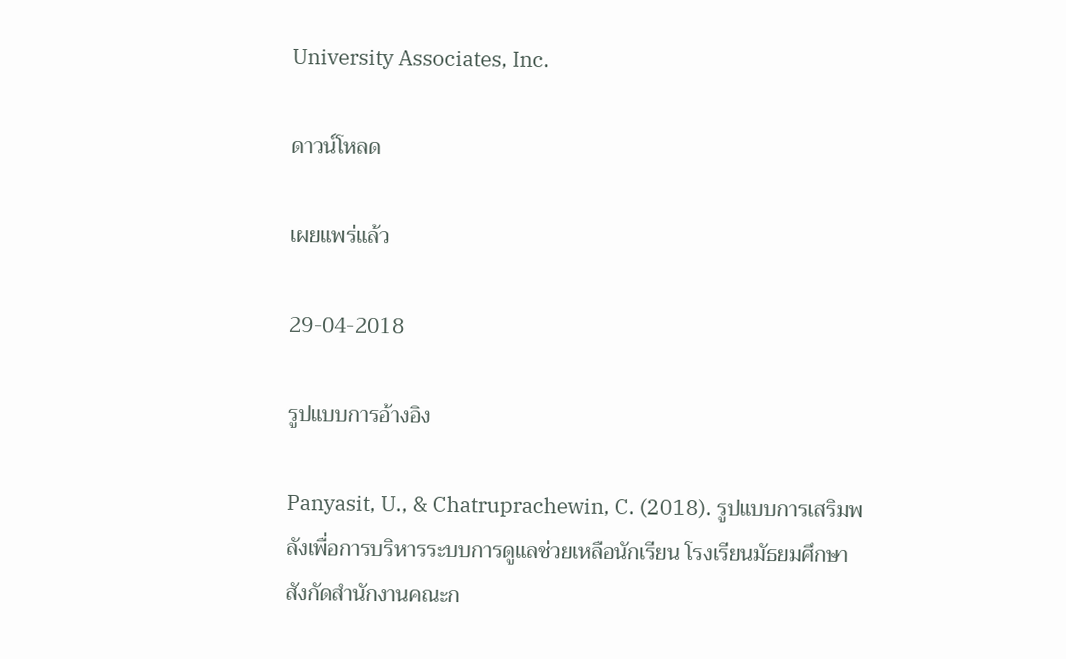University Associates, Inc.

ดาวน์โหลด

เผยแพร่แล้ว

29-04-2018

รูปแบบการอ้างอิง

Panyasit, U., & Chatruprachewin, C. (2018). รูปแบบการเสริมพลังเพื่อการบริหารระบบการดูแลช่วยเหลือนักเรียน โรงเรียนมัธยมศึกษาสังกัดสำนักงานคณะก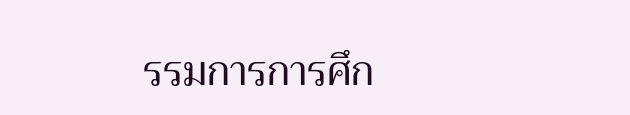รรมการการศึก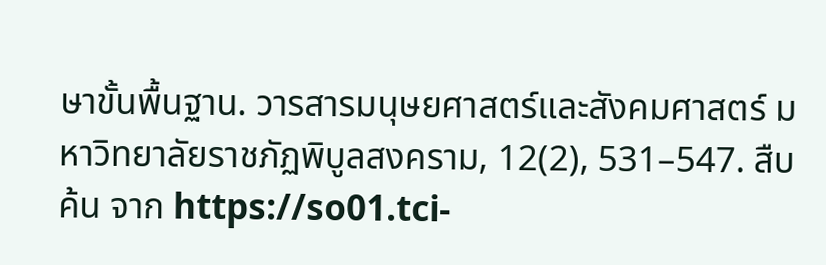ษาขั้นพื้นฐาน. วารสารมนุษยศาสตร์และสังคมศาสตร์ มหาวิทยาลัยราชภัฏพิบูลสงคราม, 12(2), 531–547. สืบค้น จาก https://so01.tci-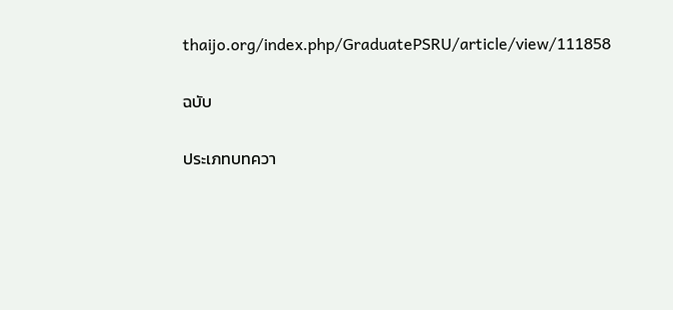thaijo.org/index.php/GraduatePSRU/article/view/111858

ฉบับ

ประเภทบทควา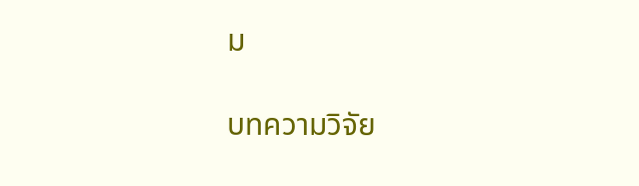ม

บทความวิจัย